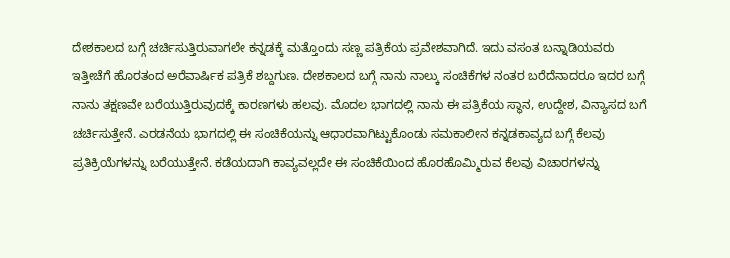ದೇಶಕಾಲದ ಬಗ್ಗೆ ಚರ್ಚಿಸುತ್ತಿರುವಾಗಲೇ ಕನ್ನಡಕ್ಕೆ ಮತ್ತೊಂದು ಸಣ್ಣ ಪತ್ರಿಕೆಯ ಪ್ರವೇಶವಾಗಿದೆ. ಇದು ವಸಂತ ಬನ್ನಾಡಿಯವರು ಇತ್ತೀಚೆಗೆ ಹೊರತಂದ ಅರೆವಾರ್ಷಿಕ ಪತ್ರಿಕೆ ಶಬ್ದಗುಣ. ದೇಶಕಾಲದ ಬಗ್ಗೆ ನಾನು ನಾಲ್ಕು ಸಂಚಿಕೆಗಳ ನಂತರ ಬರೆದೆನಾದರೂ ಇದರ ಬಗ್ಗೆ ನಾನು ತಕ್ಷಣವೇ ಬರೆಯುತ್ತಿರುವುದಕ್ಕೆ ಕಾರಣಗಳು ಹಲವು. ಮೊದಲ ಭಾಗದಲ್ಲಿ ನಾನು ಈ ಪತ್ರಿಕೆಯ ಸ್ಥಾನ, ಉದ್ದೇಶ, ವಿನ್ಯಾಸದ ಬಗೆ ಚರ್ಚಿಸುತ್ತೇನೆ. ಎರಡನೆಯ ಭಾಗದಲ್ಲಿ ಈ ಸಂಚಿಕೆಯನ್ನು ಆಧಾರವಾಗಿಟ್ಟುಕೊಂಡು ಸಮಕಾಲೀನ ಕನ್ನಡಕಾವ್ಯದ ಬಗ್ಗೆ ಕೆಲವು ಪ್ರತಿಕ್ರಿಯೆಗಳನ್ನು ಬರೆಯುತ್ತೇನೆ. ಕಡೆಯದಾಗಿ ಕಾವ್ಯವಲ್ಲದೇ ಈ ಸಂಚಿಕೆಯಿಂದ ಹೊರಹೊಮ್ಮಿರುವ ಕೆಲವು ವಿಚಾರಗಳನ್ನು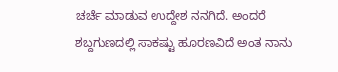ಚರ್ಚೆ ಮಾಡುವ ಉದ್ದೇಶ ನನಗಿದೆ. ಅಂದರೆ ಶಬ್ದಗುಣದಲ್ಲಿ ಸಾಕಷ್ಟು ಹೂರಣವಿದೆ ಅಂತ ನಾನು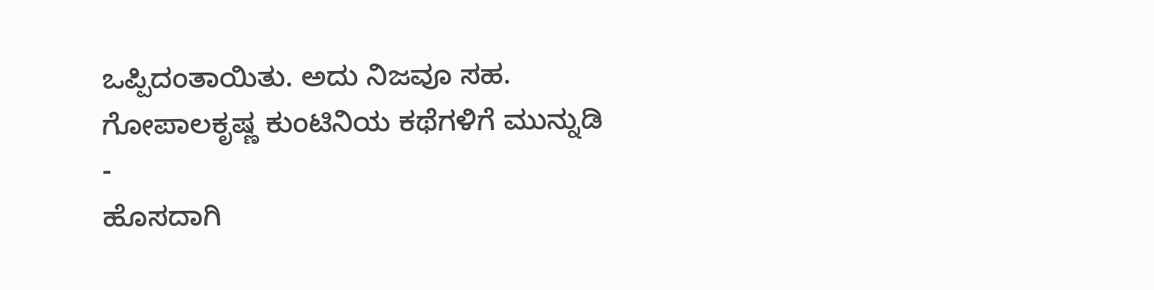ಒಪ್ಪಿದಂತಾಯಿತು. ಅದು ನಿಜವೂ ಸಹ.
ಗೋಪಾಲಕೃಷ್ಣ ಕುಂಟಿನಿಯ ಕಥೆಗಳಿಗೆ ಮುನ್ನುಡಿ
-
ಹೊಸದಾಗಿ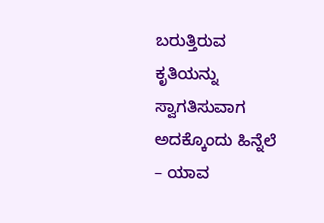ಬರುತ್ತಿರುವ ಕೃತಿಯನ್ನು ಸ್ವಾಗತಿಸುವಾಗ ಅದಕ್ಕೊಂದು ಹಿನ್ನೆಲೆ – ಯಾವ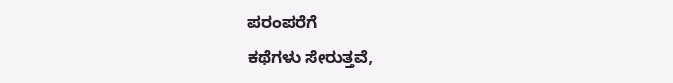ಪರಂಪರೆಗೆ
ಕಥೆಗಳು ಸೇರುತ್ತವೆ,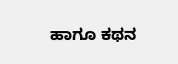ಹಾಗೂ ಕಥನ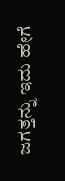ಜಗತ್ತನ್ನು ಇದು ಹೇಗೆ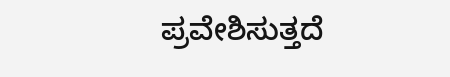ಪ್ರವೇಶಿಸುತ್ತದೆ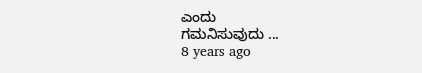ಎಂದು
ಗಮನಿಸುವುದು ...
8 years ago